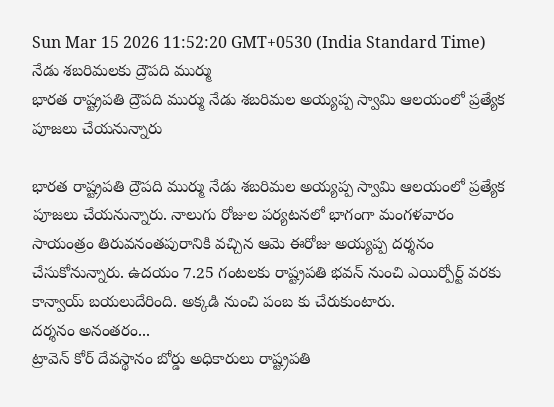Sun Mar 15 2026 11:52:20 GMT+0530 (India Standard Time)
నేడు శబరిమలకు ద్రౌపది ముర్ము
భారత రాష్ట్రపతి ద్రౌపది ముర్ము నేడు శబరిమల అయ్యప్ప స్వామి ఆలయంలో ప్రత్యేక పూజలు చేయనున్నారు

భారత రాష్ట్రపతి ద్రౌపది ముర్ము నేడు శబరిమల అయ్యప్ప స్వామి ఆలయంలో ప్రత్యేక పూజలు చేయనున్నారు. నాలుగు రోజుల పర్యటనలో భాగంగా మంగళవారం సాయంత్రం తిరువనంతపురానికి వచ్చిన ఆమె ఈరోజు అయ్యప్ప దర్శనం చేసుకోనున్నారు. ఉదయం 7.25 గంటలకు రాష్ట్రపతి భవన్ నుంచి ఎయిర్పోర్ట్ వరకు కాన్వాయ్ బయలుదేరింది. అక్కడి నుంచి పంబ కు చేరుకుంటారు.
దర్శనం అనంతరం...
ట్రావెన్ కోర్ దేవస్థానం బోర్డు అధికారులు రాష్ట్రపతి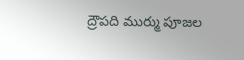ద్రౌపది ముర్ము పూజల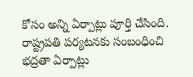కోసం అన్ని ఏర్పాట్లు పూర్తి చేసింది. రాష్ట్రపతి పర్యటనకు సంబంధించి భద్రతా ఏర్పాట్లు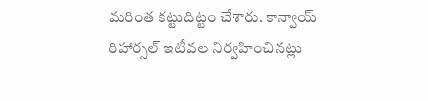మరింత కట్టుదిట్టం చేశారు. కాన్వాయ్ రిహార్సల్ ఇటీవల నిర్వహించినట్లు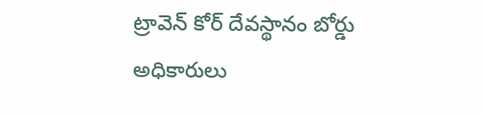ట్రావెన్ కోర్ దేవస్థానం బోర్డు అధికారులు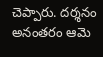చెప్పారు. దర్శనం అనంతరం ఆమె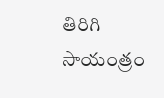తిరిగి సాయంత్రం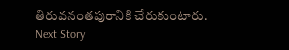తిరువనంతపురానికి చేరుకుంటారు.
Next Story